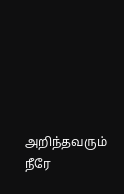அறிந்தவரும் நீரே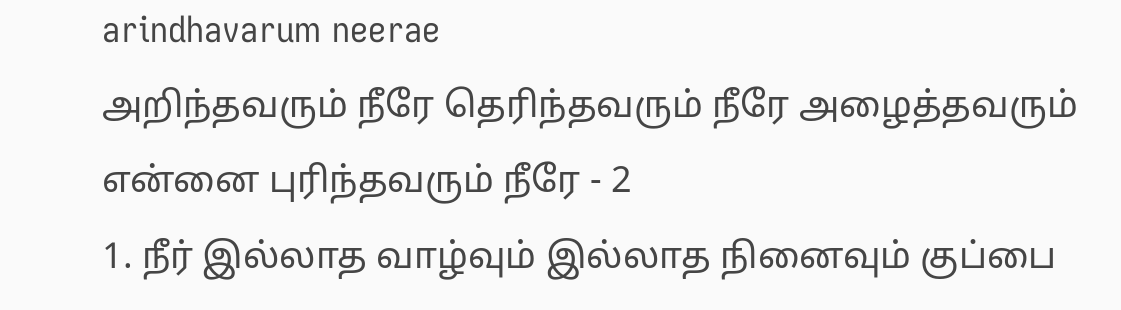arindhavarum neerae
அறிந்தவரும் நீரே தெரிந்தவரும் நீரே அழைத்தவரும் என்னை புரிந்தவரும் நீரே - 2
1. நீர் இல்லாத வாழ்வும் இல்லாத நினைவும் குப்பை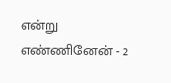என்று எண்ணினேன் - 2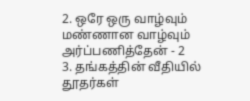2. ஒரே ஒரு வாழ்வும் மண்ணான வாழ்வும் அர்ப்பணித்தேன் - 2
3. தங்கத்தின் வீதியில் தூதர்கள்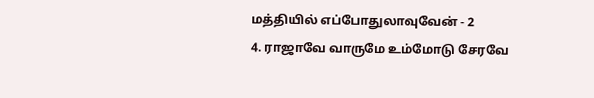மத்தியில் எப்போதுலாவுவேன் - 2
4. ராஜாவே வாருமே உம்மோடு சேரவே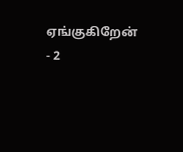ஏங்குகிறேன் - 2